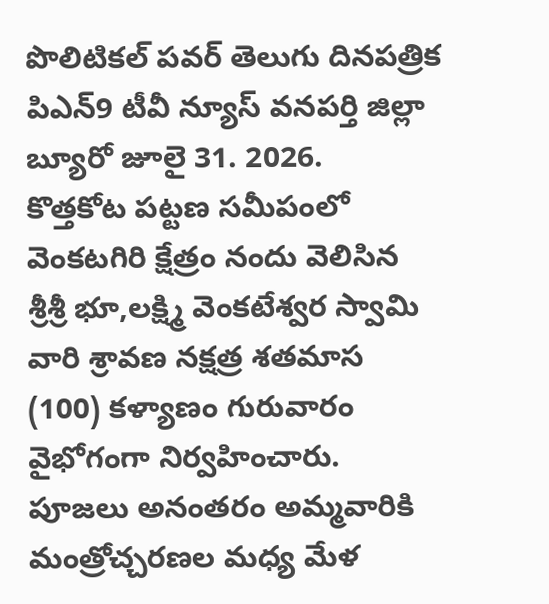పొలిటికల్ పవర్ తెలుగు దినపత్రిక పిఎన్9 టీవీ న్యూస్ వనపర్తి జిల్లా బ్యూరో జూలై 31. 2026.
కొత్తకోట పట్టణ సమీపంలో వెంకటగిరి క్షేత్రం నందు వెలిసిన శ్రీశ్రీ భూ,లక్ష్మి వెంకటేశ్వర స్వామి వారి శ్రావణ నక్షత్ర శతమాస (100) కళ్యాణం గురువారం వైభోగంగా నిర్వహించారు. పూజలు అనంతరం అమ్మవారికి మంత్రోచ్చరణల మధ్య మేళ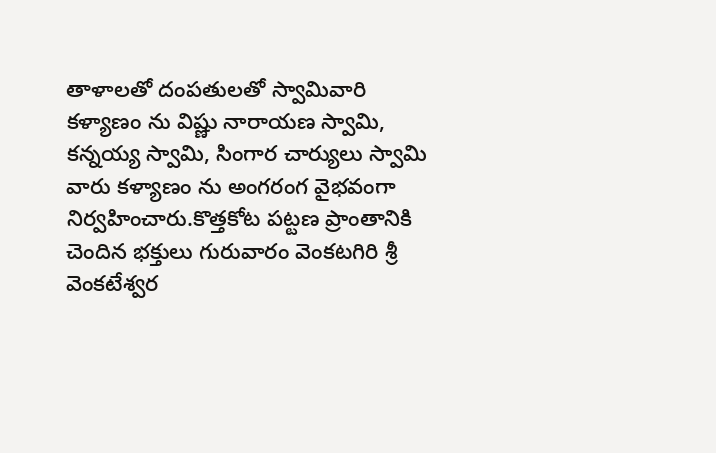తాళాలతో దంపతులతో స్వామివారి కళ్యాణం ను విష్ణు నారాయణ స్వామి, కన్నయ్య స్వామి, సింగార చార్యులు స్వామి వారు కళ్యాణం ను అంగరంగ వైభవంగా నిర్వహించారు.కొత్తకోట పట్టణ ప్రాంతానికి చెందిన భక్తులు గురువారం వెంకటగిరి శ్రీ వెంకటేశ్వర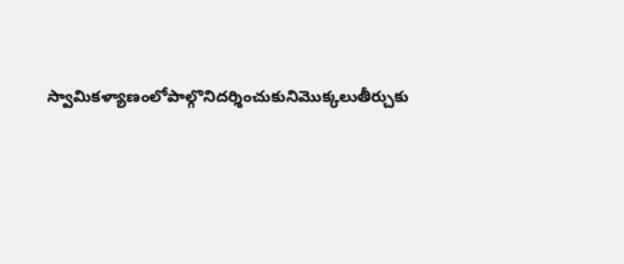స్వామికళ్యాణంలోపాల్గొనిదర్శించుకునిమొక్కలుతీర్చుకు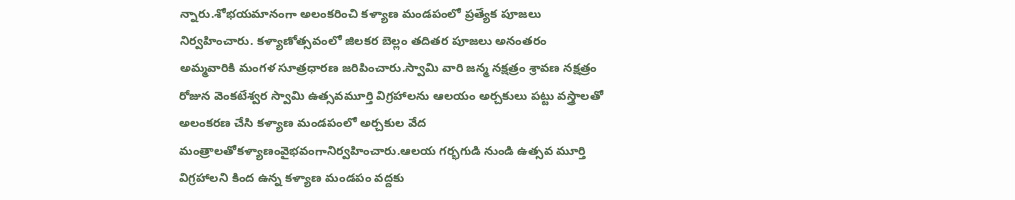న్నారు.శోభయమానంగా అలంకరించి కళ్యాణ మండపంలో ప్రత్యేక పూజలు నిర్వహించారు. కళ్యాణోత్సవంలో జిలకర బెల్లం తదితర పూజలు అనంతరం అమ్మవారికి మంగళ సూత్రధారణ జరిపించారు.స్వామి వారి జన్మ నక్షత్రం శ్రావణ నక్షత్రం రోజున వెంకటేశ్వర స్వామి ఉత్సవమూర్తి విగ్రహాలను ఆలయం అర్చకులు పట్టు వస్త్రాలతో అలంకరణ చేసి కళ్యాణ మండపంలో అర్చకుల వేద మంత్రాలతోకళ్యాణంవైభవంగానిర్వహించారు.ఆలయ గర్భగుడి నుండి ఉత్సవ మూర్తి విగ్రహాలని కింద ఉన్న కళ్యాణ మండపం వద్దకు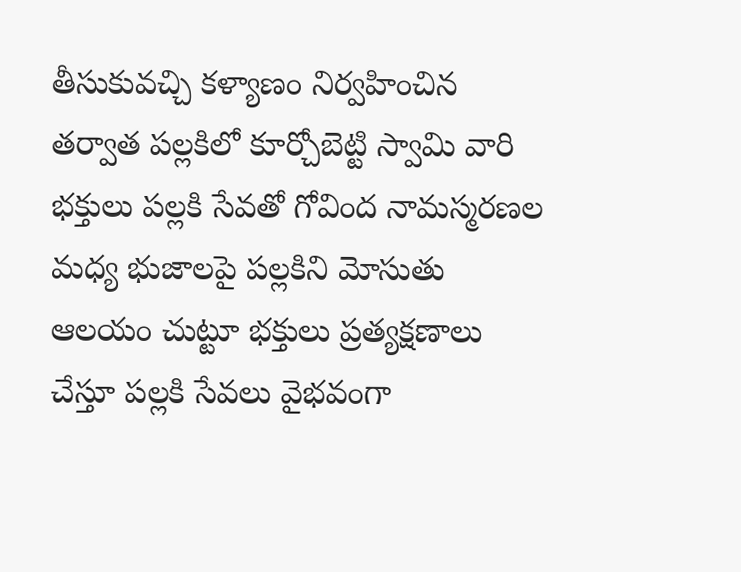తీసుకువచ్చి కళ్యాణం నిర్వహించిన తర్వాత పల్లకిలో కూర్చోబెట్టి స్వామి వారి భక్తులు పల్లకి సేవతో గోవింద నామస్మరణల మధ్య భుజాలపై పల్లకిని మోసుతు ఆలయం చుట్టూ భక్తులు ప్రత్యక్షణాలు చేస్తూ పల్లకి సేవలు వైభవంగా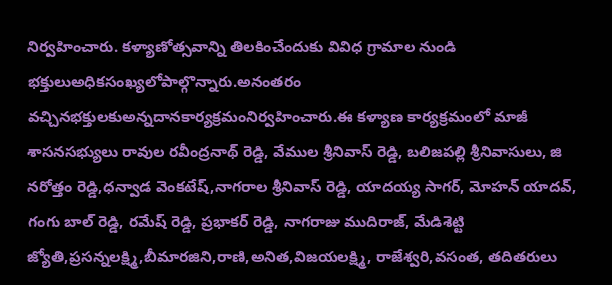నిర్వహించారు. కళ్యాణోత్సవాన్ని తిలకించేందుకు వివిధ గ్రామాల నుండి భక్తులుఅధికసంఖ్యలోపాల్గొన్నారు.అనంతరం వచ్చినభక్తులకుఅన్నదానకార్యక్రమంనిర్వహించారు.ఈ కళ్యాణ కార్యక్రమంలో మాజీ శాసనసభ్యులు రావుల రవీంద్రనాథ్ రెడ్డి, వేముల శ్రీనివాస్ రెడ్డి, బలిజపల్లి శ్రీనివాసులు, జి నరోత్తం రెడ్డి,ధన్వాడ వెంకటేష్,నాగరాల శ్రీనివాస్ రెడ్డి, యాదయ్య సాగర్, మోహన్ యాదవ్, గంగు బాల్ రెడ్డి, రమేష్ రెడ్డి, ప్రభాకర్ రెడ్డి, నాగరాజు ముదిరాజ్, మేడిశెట్టి జ్యోతి,ప్రసన్నలక్ష్మి,బీమారజిని,రాణి,అనిత,విజయలక్ష్మి, రాజేశ్వరి,వసంత, తదితరులు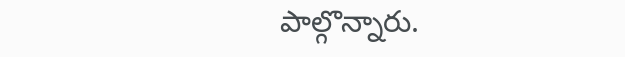పాల్గొన్నారు.